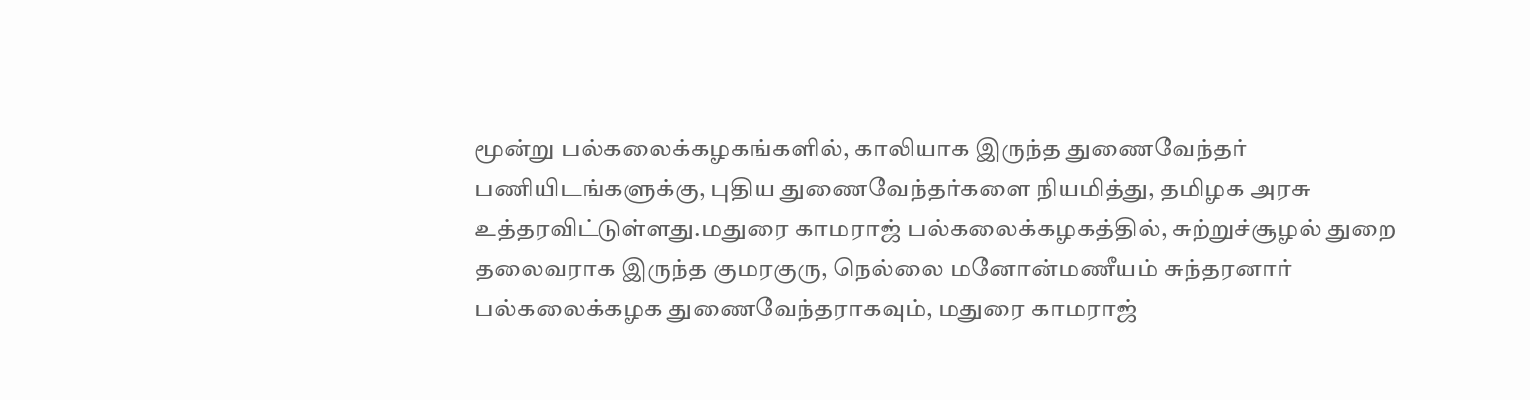மூன்று பல்கலைக்கழகங்களில், காலியாக இருந்த துணைவேந்தர் பணியிடங்களுக்கு, புதிய துணைவேந்தர்களை நியமித்து, தமிழக அரசு உத்தரவிட்டுள்ளது.மதுரை காமராஜ் பல்கலைக்கழகத்தில், சுற்றுச்சூழல் துறை தலைவராக இருந்த குமரகுரு, நெல்லை மனோன்மணீயம் சுந்தரனார் பல்கலைக்கழக துணைவேந்தராகவும், மதுரை காமராஜ்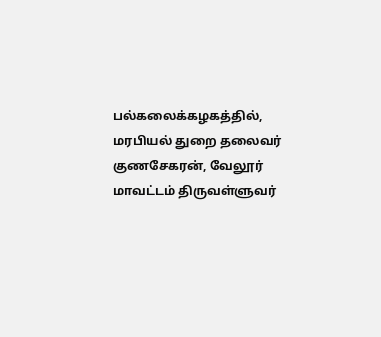பல்கலைக்கழகத்தில், மரபியல் துறை தலைவர் குணசேகரன், வேலூர் மாவட்டம் திருவள்ளுவர்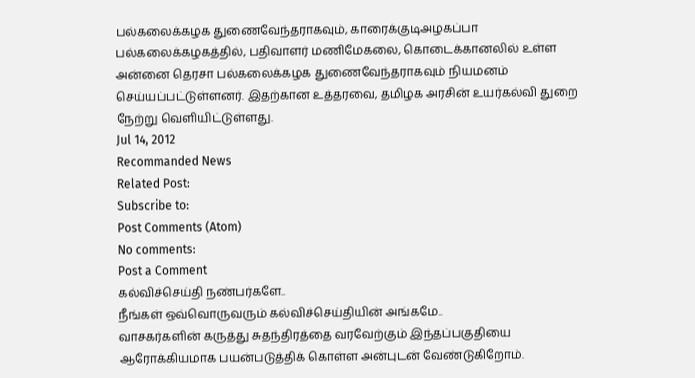பல்கலைக்கழக துணைவேந்தராகவும், காரைக்குடிஅழகப்பா பல்கலைக்கழகத்தில், பதிவாளர் மணிமேகலை, கொடைக்கானலில் உள்ள அன்னை தெரசா பல்கலைக்கழக துணைவேந்தராகவும் நியமனம் செய்யப்பட்டுள்ளனர். இதற்கான உத்தரவை, தமிழக அரசின் உயர்கல்வி துறை நேற்று வெளியிட்டுள்ளது.
Jul 14, 2012
Recommanded News
Related Post:
Subscribe to:
Post Comments (Atom)
No comments:
Post a Comment
கல்விச்செய்தி நண்பர்களே..
நீங்கள் ஒவ்வொருவரும் கல்விச்செய்தியின் அங்கமே..
வாசகர்களின் கருத்து சுதந்திரத்தை வரவேற்கும் இந்தப்பகுதியை ஆரோக்கியமாக பயன்படுத்திக் கொள்ள அன்புடன் வேண்டுகிறோம்.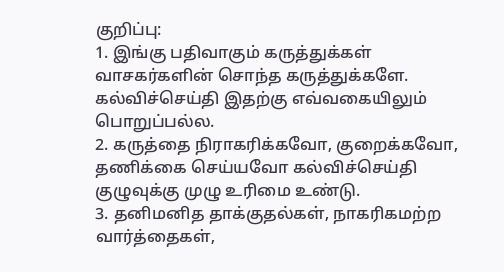குறிப்பு:
1. இங்கு பதிவாகும் கருத்துக்கள் வாசகர்களின் சொந்த கருத்துக்களே. கல்விச்செய்தி இதற்கு எவ்வகையிலும் பொறுப்பல்ல.
2. கருத்தை நிராகரிக்கவோ, குறைக்கவோ, தணிக்கை செய்யவோ கல்விச்செய்தி குழுவுக்கு முழு உரிமை உண்டு.
3. தனிமனித தாக்குதல்கள், நாகரிகமற்ற வார்த்தைகள்,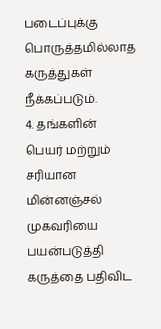படைப்புக்கு பொருத்தமில்லாத கருத்துகள் நீக்கப்படும்.
4. தங்களின் பெயர் மற்றும் சரியான மின்னஞ்சல் முகவரியை பயன்படுத்தி கருத்தை பதிவிட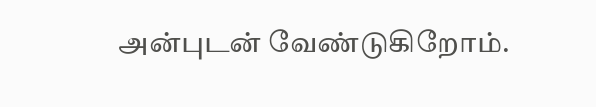அன்புடன் வேண்டுகிறோம்.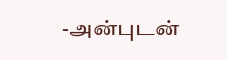-அன்புடன்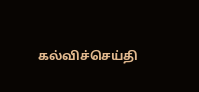கல்விச்செய்தி